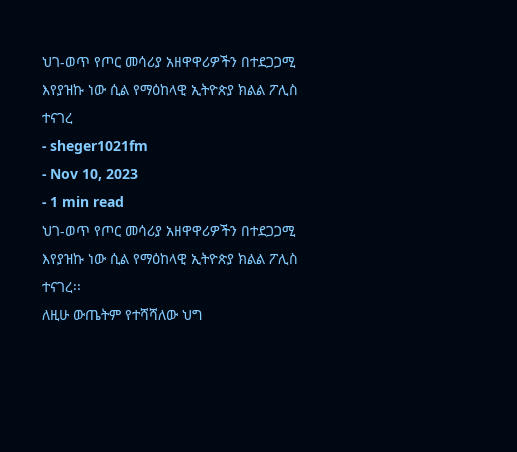ህገ-ወጥ የጦር መሳሪያ አዘዋዋሪዎችን በተደጋጋሚ እየያዝኩ ነው ሲል የማዕከላዊ ኢትዮጵያ ክልል ፖሊስ ተናገረ
- sheger1021fm
- Nov 10, 2023
- 1 min read
ህገ-ወጥ የጦር መሳሪያ አዘዋዋሪዎችን በተደጋጋሚ እየያዝኩ ነው ሲል የማዕከላዊ ኢትዮጵያ ክልል ፖሊስ ተናገረ፡፡
ለዚሁ ውጤትም የተሻሻለው ህግ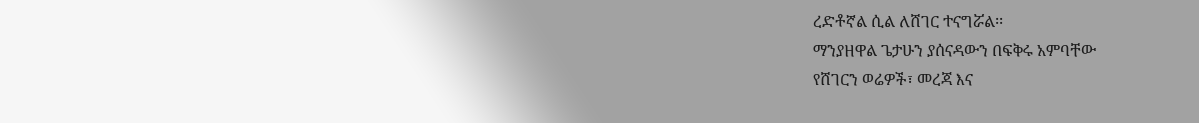ረድቶኛል ሲል ለሸገር ተናግሯል፡፡
ማንያዘዋል ጌታሁን ያሰናዳውን በፍቅሩ አምባቸው
የሸገርን ወሬዎች፣ መረጃ እና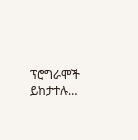ፕሮግራሞች ይከታተሉ…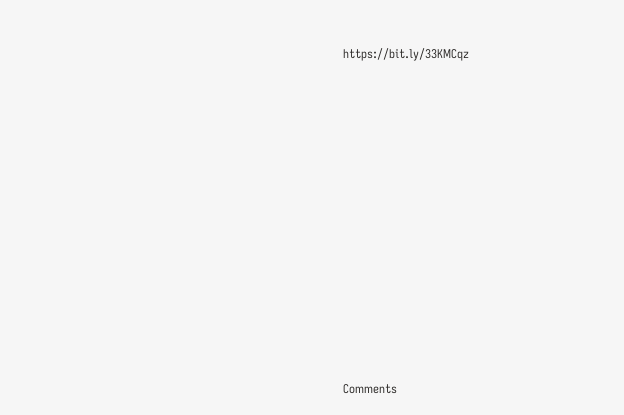https://bit.ly/33KMCqz












Comments